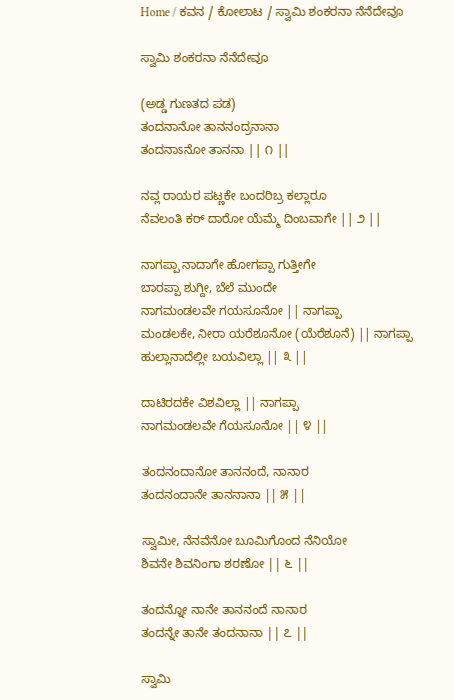Home / ಕವನ / ಕೋಲಾಟ / ಸ್ವಾಮಿ ಶಂಕರನಾ ನೆನೆದೇವೂ

ಸ್ವಾಮಿ ಶಂಕರನಾ ನೆನೆದೇವೂ

(ಅಡ್ಡ ಗುಣತದ ಪಡ)
ತಂದನಾನೋ ತಾನನಂದ್ರನಾನಾ
ತಂದನಾಽನೋ ತಾನನಾ || ೧ ||

ನವ್ಲ ರಾಯರ ಪಟ್ಣಕೇ ಬಂದರಿಬ್ರ ಕಲ್ಲಾರೂ
ನೆವಲಂತಿ ಕರ್ ದಾರೋ ಯೆಮ್ಮೆ ದಿಂಬವಾಗೇ || ೨ ||

ನಾಗಪ್ಪಾ ನಾದಾಗೇ ಹೋಗಪ್ಪಾ ಗುತ್ತೀಗೇ
ಬಾರಪ್ಪಾ ಶುಗ್ದೀ, ಬೆಲೆ ಮುಂದೇ
ನಾಗಮಂಡಲವೇ ಗಯಸೂನೋ || ನಾಗಪ್ಪಾ
ಮಂಡಲಕೇ, ನೀರಾ ಯರೆಶೂನೋ (ಯೆರೆಶೂನೆ) || ನಾಗಪ್ಪಾ
ಹುಲ್ಲಾನಾದೆಲ್ಲೀ ಬಯವಿಲ್ಲಾ || ೩ ||

ದಾಟಿರದಕೇ ವಿಶವಿಲ್ಲಾ || ನಾಗಪ್ಪಾ
ನಾಗಮಂಡಲವೇ ಗೆಯಸೂನೋ || ೪ ||

ತಂದನಂದಾನೋ ತಾನನಂದೆ, ನಾನಾರ
ತಂದನಂದಾನೇ ತಾನನಾನಾ || ೫ ||

ಸ್ವಾಮೀ, ನೆನವೆನೋ ಬೂಮಿಗೊಂದ ನೆನಿಯೋ
ಶಿವನೇ ಶಿವನಿಂಗಾ ಶರಣೋ || ೬ ||

ತಂದನ್ನೋ ನಾನೇ ತಾನನಂದೆ ನಾನಾರ
ತಂದನ್ನೇ ತಾನೇ ತಂದನಾನಾ || ೭ ||

ಸ್ವಾಮಿ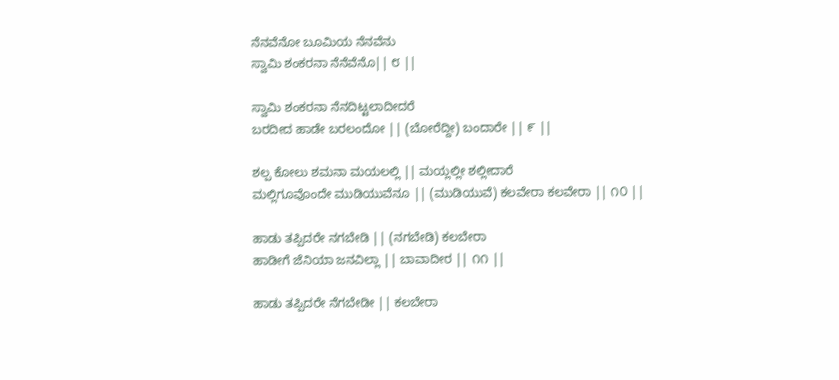ನೆನವೆನೋ ಬೂಮಿಯ ನೆನವೆನು
ಸ್ವಾಮಿ ಶಂಕರನಾ ನೆನೆವೆನೊ|| ೮ ||

ಸ್ವಾಮಿ ಶಂಕರನಾ ನೆನದಿಟ್ಟಲಾದೀದರೆ
ಬರದೀದ ಹಾಡೇ ಬರಲಂದೋ || (ಬೋರೆದ್ದೀ) ಬಂದಾರೇ || ೯ ||

ಶಲ್ಪ ಕೋಲು ಶಮನಾ ಮಯಲಲ್ಲಿ || ಮಯ್ಲಲ್ಲೀ ಶಲ್ಲೀದಾರೆ
ಮಲ್ಲಿಗೂವೊಂದೇ ಮುಡಿಯುವೆನೂ || (ಮುಡಿಯುವೆ) ಕಲವೇರಾ ಕಲವೇರಾ || ೧೦ ||

ಹಾಡು ತಪ್ಪಿದರೇ ನಗಬೇಡಿ || (ನಗಬೇಡಿ) ಕಲಬೇರಾ
ಹಾಡೀಗೆ ಜೆನಿಯಾ ಜನವಿಲ್ಲಾ || ಬಾವಾದೀರ || ೧೧ ||

ಹಾಡು ತಪ್ಪಿದರೇ ನೆಗಬೇಡೀ || ಕಲಬೇರಾ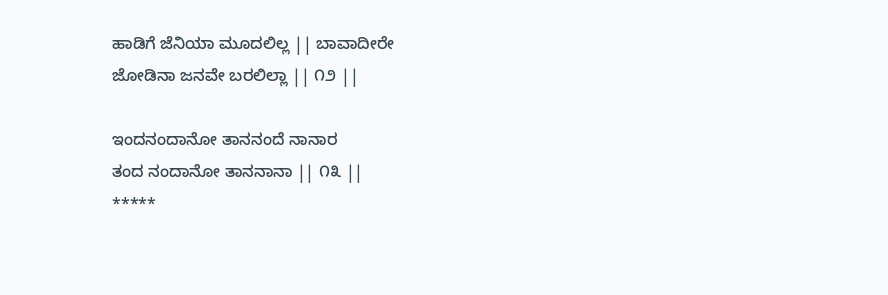ಹಾಡಿಗೆ ಜೆನಿಯಾ ಮೂದಲಿಲ್ಲ || ಬಾವಾದೀರೇ
ಜೋಡಿನಾ ಜನವೇ ಬರಲಿಲ್ಲಾ || ೧೨ ||

ಇಂದನಂದಾನೋ ತಾನನಂದೆ ನಾನಾರ
ತಂದ ನಂದಾನೋ ತಾನನಾನಾ || ೧೩ ||
*****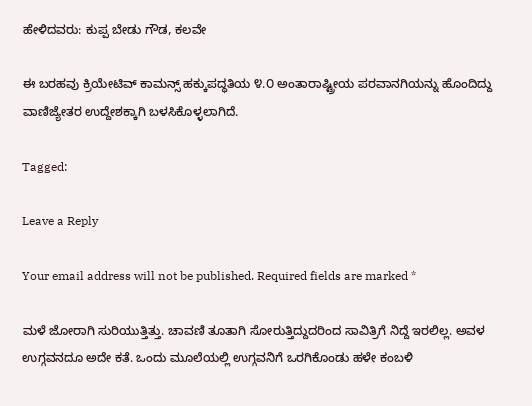ಹೇಳಿದವರು: ಕುಪ್ಪ ಬೇಡು ಗೌಡ, ಕಲವೇ

ಈ ಬರಹವು ಕ್ರಿಯೇಟಿವ್ ಕಾಮನ್ಸ್ ಹಕ್ಕುಪದ್ಧತಿಯ ೪.೦ ಅಂತಾರಾಷ್ಟ್ರೀಯ ಪರವಾನಗಿಯನ್ನು ಹೊಂದಿದ್ದು ವಾಣಿಜ್ಯೇತರ ಉದ್ದೇಶಕ್ಕಾಗಿ ಬಳಸಿಕೊಳ್ಳಲಾಗಿದೆ.

Tagged:

Leave a Reply

Your email address will not be published. Required fields are marked *

ಮಳೆ ಜೋರಾಗಿ ಸುರಿಯುತ್ತಿತ್ತು. ಚಾವಣಿ ತೂತಾಗಿ ಸೋರುತ್ತಿದ್ದುದರಿಂದ ಸಾವಿತ್ರಿಗೆ ನಿದ್ದೆ ಇರಲಿಲ್ಲ. ಅವಳ ಉಗ್ಗವನದೂ ಅದೇ ಕತೆ. ಒಂದು ಮೂಲೆಯಲ್ಲಿ ಉಗ್ಗವನಿಗೆ ಒರಗಿಕೊಂಡು ಹಳೇ ಕಂಬಳಿ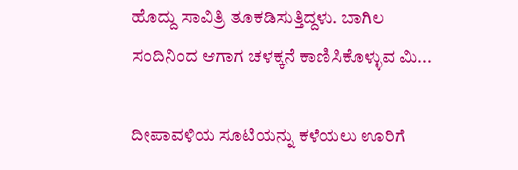ಹೊದ್ದು ಸಾವಿತ್ರಿ ತೂಕಡಿಸುತ್ತಿದ್ದಳು. ಬಾಗಿಲ ಸಂದಿನಿಂದ ಆಗಾಗ ಚಳಕ್ಕನೆ ಕಾಣಿಸಿಕೊಳ್ಳುವ ಮಿ...

ದೀಪಾವಳಿಯ ಸೂಟಿಯನ್ನು ಕಳೆಯಲು ಊರಿಗೆ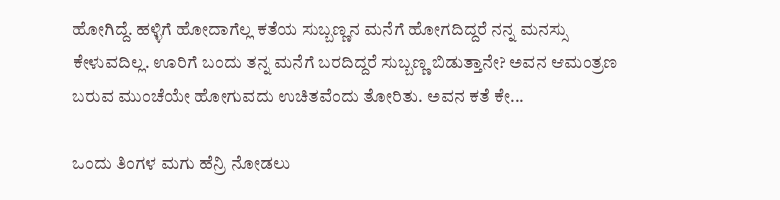ಹೋಗಿದ್ದೆ. ಹಳ್ಳಿಗೆ ಹೋದಾಗೆಲ್ಲ ಕತೆಯ ಸುಬ್ಬಣ್ಣನ ಮನೆಗೆ ಹೋಗದಿದ್ದರೆ ನನ್ನ ಮನಸ್ಸು ಕೇಳುವದಿಲ್ಲ. ಊರಿಗೆ ಬಂದು ತನ್ನ ಮನೆಗೆ ಬರದಿದ್ದರೆ ಸುಬ್ಬಣ್ಣ ಬಿಡುತ್ತಾನೇ? ಅವನ ಆಮಂತ್ರಣ ಬರುವ ಮುಂಚೆಯೇ ಹೋಗುವದು ಉಚಿತವೆಂದು ತೋರಿತು. ಅವನ ಕತೆ ಕೇ...

ಒಂದು ತಿಂಗಳ ಮಗು ಹೆನ್ರಿ ನೋಡಲು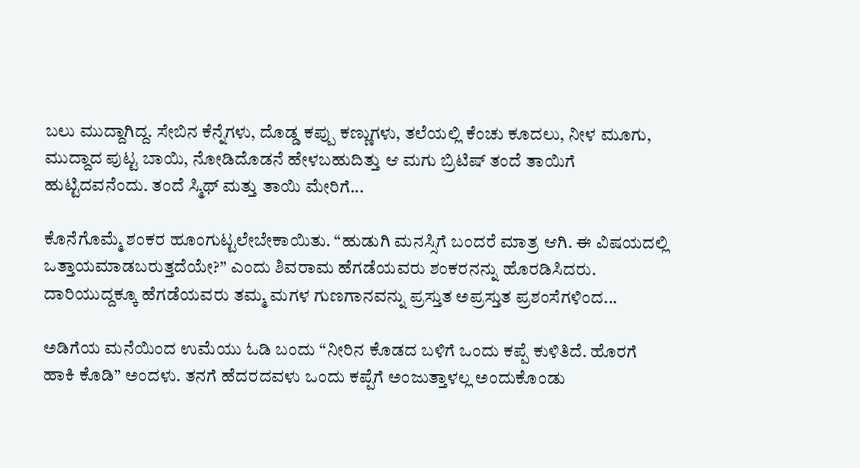ಬಲು ಮುದ್ದಾಗಿದ್ದ. ಸೇಬಿನ ಕೆನ್ನೆಗಳು, ದೊಡ್ಡ ಕಪ್ಪು ಕಣ್ಣುಗಳು, ತಲೆಯಲ್ಲಿ ಕೆಂಚು ಕೂದಲು, ನೀಳ ಮೂಗು, ಮುದ್ದಾದ ಪುಟ್ಟ ಬಾಯಿ, ನೋಡಿದೊಡನೆ ಹೇಳಬಹುದಿತ್ತು ಆ ಮಗು ಬ್ರಿಟಿಷ್ ತಂದೆ ತಾಯಿಗೆ ಹುಟ್ಟಿದವನೆಂದು. ತಂದೆ ಸ್ಮಿಥ್ ಮತ್ತು ತಾಯಿ ಮೇರಿಗೆ...

ಕೊನೆಗೊಮ್ಮೆ ಶಂಕರ ಹೂಂಗುಟ್ಟಲೇಬೇಕಾಯಿತು. “ಹುಡುಗಿ ಮನಸ್ಸಿಗೆ ಬಂದರೆ ಮಾತ್ರ ಆಗಿ. ಈ ವಿಷಯದಲ್ಲಿ ಒತ್ತಾಯಮಾಡಬರುತ್ತದೆಯೇ?” ಎಂದು ಶಿವರಾಮ ಹೆಗಡೆಯವರು ಶಂಕರನನ್ನು ಹೊರಡಿಸಿದರು. ದಾರಿಯುದ್ದಕ್ಕೂ ಹೆಗಡೆಯವರು ತಮ್ಮ ಮಗಳ ಗುಣಗಾನವನ್ನು ಪ್ರಸ್ತುತ ಅಪ್ರಸ್ತುತ ಪ್ರಶಂಸೆಗಳಿಂದ...

ಅಡಿಗೆಯ ಮನೆಯಿಂದ ಉಮೆಯು ಓಡಿ ಬಂದು “ನೀರಿನ ಕೊಡದ ಬಳಿಗೆ ಒಂದು ಕಪ್ಪೆ ಕುಳಿತಿದೆ. ಹೊರಗೆ ಹಾಕಿ ಕೊಡಿ” ಅಂದಳು. ತನಗೆ ಹೆದರದವಳು ಒಂದು ಕಪ್ಪೆಗೆ ಅಂಜುತ್ತಾಳಲ್ಲ ಅಂದುಕೊಂಡು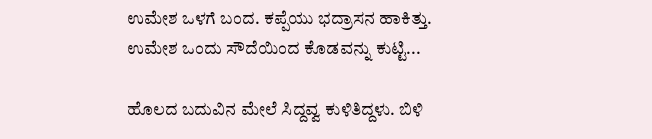ಉಮೇಶ ಒಳಗೆ ಬಂದ. ಕಪ್ಪೆಯು ಭದ್ರಾಸನ ಹಾಕಿತ್ತು. ಉಮೇಶ ಒಂದು ಸೌದೆಯಿಂದ ಕೊಡವನ್ನು ಕುಟ್ಟಿ...

ಹೊಲದ ಬದುವಿನ ಮೇಲೆ ಸಿದ್ದವ್ವ ಕುಳಿತಿದ್ದಳು. ಬಿಳಿ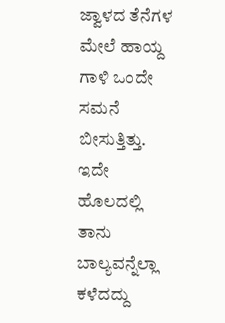ಜ್ವಾಳದ ತೆನೆಗಳ ಮೇಲೆ ಹಾಯ್ದ ಗಾಳಿ ಒಂದೇ ಸಮನೆ ಬೀಸುತ್ತಿತ್ತು. ಇದೇ ಹೊಲದಲ್ಲಿ ತಾನು ಬಾಲ್ಯವನ್ನೆಲ್ಲಾ ಕಳೆದದ್ದು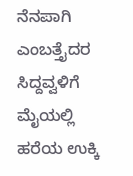ನೆನಪಾಗಿ ಎಂಬತ್ತೈದರ ಸಿದ್ದವ್ವಳಿಗೆ ಮೈಯಲ್ಲಿ ಹರೆಯ ಉಕ್ಕಿ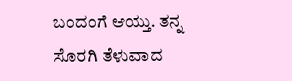ಬಂದಂಗೆ ಆಯ್ತು. ತನ್ನ ಸೊರಗಿ ತೆಳುವಾದ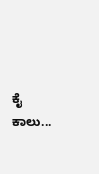ಕೈ ಕಾಲು...